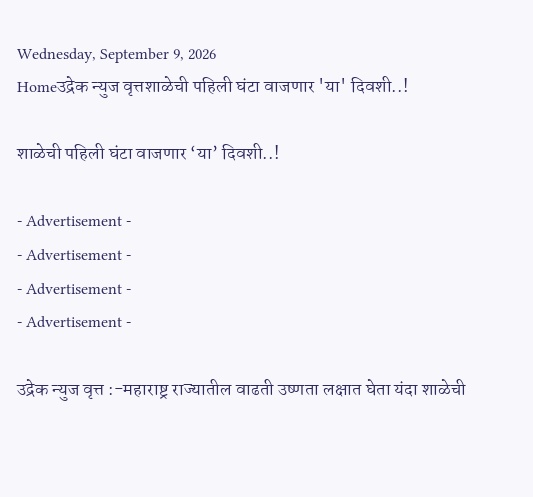Wednesday, September 9, 2026
Homeउद्रेक न्युज वृत्तशाळेची पहिली घंटा वाजणार 'या' दिवशी..!

शाळेची पहिली घंटा वाजणार ‘या’ दिवशी..!

- Advertisement -
- Advertisement -
- Advertisement -
- Advertisement -

उद्रेक न्युज वृत्त :-महाराष्ट्र राज्यातील वाढती उष्णता लक्षात घेता यंदा शाळेची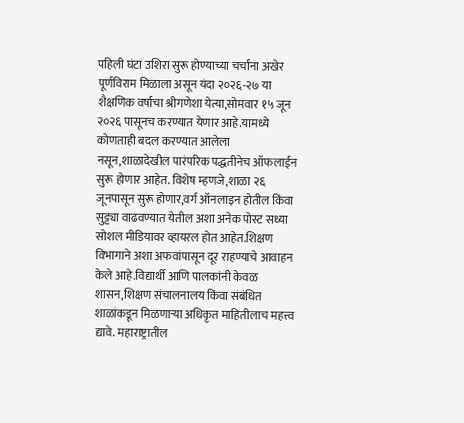पहिली घंटा उशिरा सुरू होण्याच्या चर्चांना अखेर पूर्णविराम मिळाला असून यंदा २०२६-२७ या शैक्षणिक वर्षाचा श्रीगणेशा येत्या,सोमवार १५ जून २०२६ पासूनच करण्यात येणार आहे.यामध्ये कोणताही बदल करण्यात आलेला नसून,शाळादेखील पारंपरिक पद्धतीनेच ऑफलाईन सुरू होणार आहेत. विशेष म्हणजे,शाळा २६ जूनपासून सुरू होणार,वर्ग ऑनलाइन होतील किंवा सुट्ट्या वाढवण्यात येतील अशा अनेक पोस्ट सध्या सोशल मीडियावर व्हायरल होत आहेत.शिक्षण विभागाने अशा अफवांपासून दूर राहण्याचे आवाहन केले आहे.विद्यार्थी आणि पालकांनी केवळ शासन,शिक्षण संचालनालय किंवा संबंधित शाळांकडून मिळणाऱ्या अधिकृत माहितीलाच महत्त्व द्यावे. महाराष्ट्रातील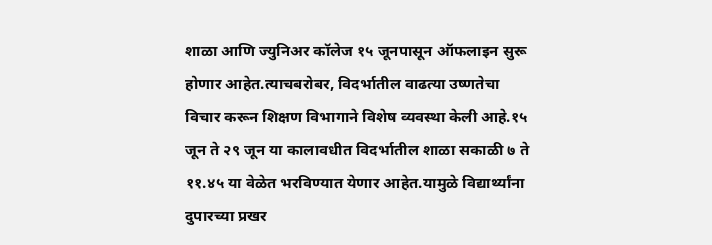शाळा आणि ज्युनिअर कॉलेज १५ जूनपासून ऑफलाइन सुरू होणार आहेत.त्याचबरोबर, विदर्भातील वाढत्या उष्णतेचा विचार करून शिक्षण विभागाने विशेष व्यवस्था केली आहे.१५ जून ते २९ जून या कालावधीत विदर्भातील शाळा सकाळी ७ ते ११.४५ या वेळेत भरविण्यात येणार आहेत.यामुळे विद्यार्थ्यांना दुपारच्या प्रखर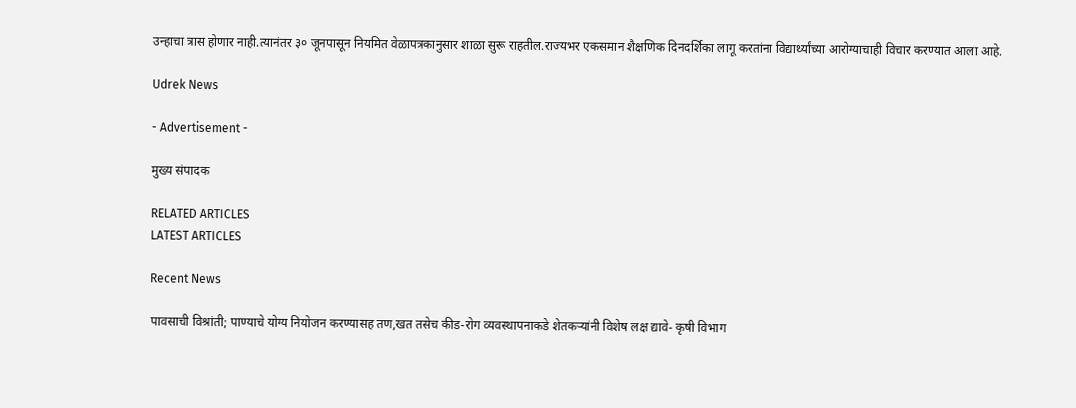उन्हाचा त्रास होणार नाही.त्यानंतर ३० जूनपासून नियमित वेळापत्रकानुसार शाळा सुरू राहतील.राज्यभर एकसमान शैक्षणिक दिनदर्शिका लागू करतांना विद्यार्थ्यांच्या आरोग्याचाही विचार करण्यात आला आहे.

Udrek News

- Advertisement -

मुख्य संपादक

RELATED ARTICLES
LATEST ARTICLES

Recent News

पावसाची विश्रांती; पाण्याचे योग्य नियोजन करण्यासह तण,खत तसेच कीड-रोग व्यवस्थापनाकडे शेतकऱ्यांनी विशेष लक्ष द्यावे- कृषी विभाग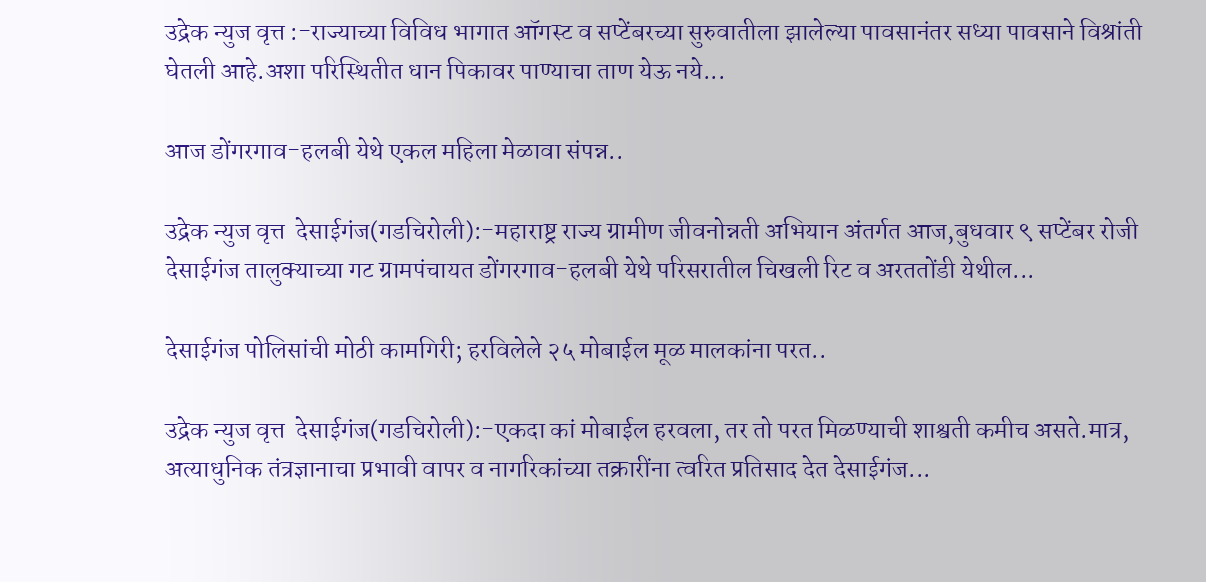उद्रेक न्युज वृत्त :-राज्याच्या विविध भागात ऑगस्ट व सप्टेंबरच्या सुरुवातीला झालेल्या पावसानंतर सध्या पावसाने विश्रांती घेतली आहे.अशा परिस्थितीत धान पिकावर पाण्याचा ताण येऊ नये...

आज डोंगरगाव-हलबी येथे एकल महिला मेळावा संपन्न..

उद्रेक न्युज वृत्त  देसाईगंज(गडचिरोली):-महाराष्ट्र राज्य ग्रामीण जीवनोन्नती अभियान अंतर्गत आज,बुधवार ९ सप्टेंबर रोजी देसाईगंज तालुक्याच्या गट ग्रामपंचायत डोंगरगाव-हलबी येथे परिसरातील चिखली रिट व अरततोंडी येथील...

देसाईगंज पोलिसांची मोठी कामगिरी; हरविलेले २५ मोबाईल मूळ मालकांना परत..

उद्रेक न्युज वृत्त  देसाईगंज(गडचिरोली):-एकदा कां मोबाईल हरवला, तर तो परत मिळण्याची शाश्वती कमीच असते.मात्र, अत्याधुनिक तंत्रज्ञानाचा प्रभावी वापर व नागरिकांच्या तक्रारींना त्वरित प्रतिसाद देत देसाईगंज...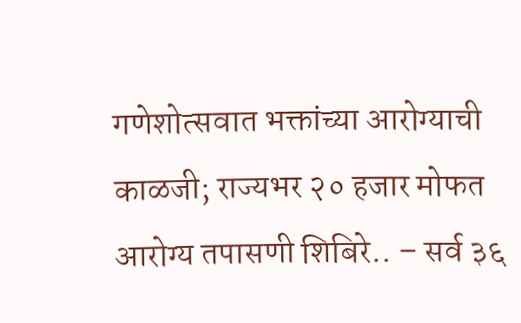गणेशोत्सवात भक्तांच्या आरोग्याची काळजी; राज्यभर २० हजार मोफत आरोग्य तपासणी शिबिरे.. – सर्व ३६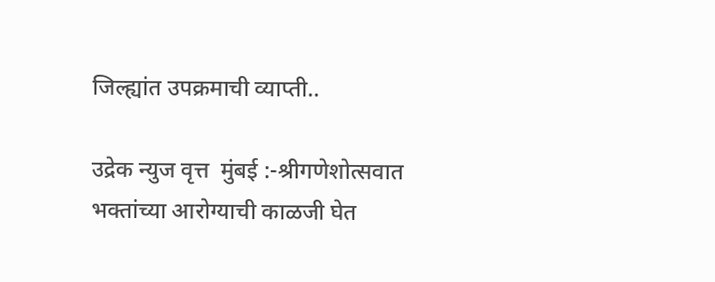जिल्ह्यांत उपक्रमाची व्याप्ती..

उद्रेक न्युज वृत्त  मुंबई :-श्रीगणेशोत्सवात भक्तांच्या आरोग्याची काळजी घेत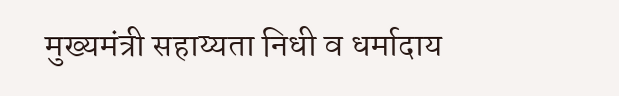मुख्यमंत्री सहाय्यता निधी व धर्मादाय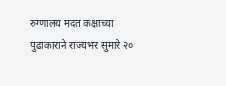रुग्णालय मदत कक्षाच्या पुढाकाराने राज्यभर सुमारे २०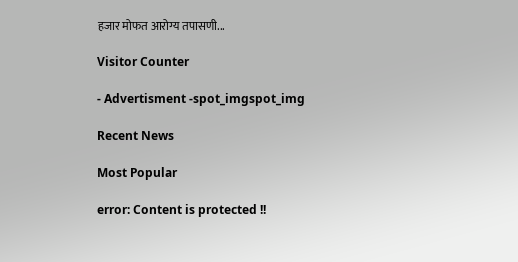हजार मोफत आरोग्य तपासणी...

Visitor Counter

- Advertisment -spot_imgspot_img

Recent News

Most Popular

error: Content is protected !!